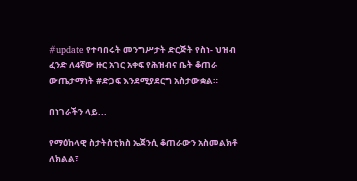#update የተባበሩት መንግሥታት ድርጅት የስነ- ህዝብ ፈንድ ለ4ኛው ዙር አገር አቀፍ የሕዝብና ቤት ቆጠራ ውጤታማነት #ድጋፍ እንደሚያደርግ አስታውቋል።

በነገራችን ላይ...

የማዕከላዊ ስታትስቲክስ ኤጀንሲ ቆጠራውን አስመልክቶ ለክልል፣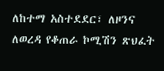ለከተማ አስተደደር፣ ለዞንና ለወረዳ የቆጠራ ኮሚሽን ጽህፈት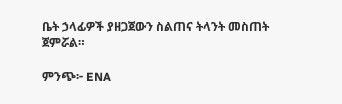ቤት ኃላፊዎች ያዘጋጀውን ስልጠና ትላንት መስጠት ጀምሯል።

ምንጭ፦ ENA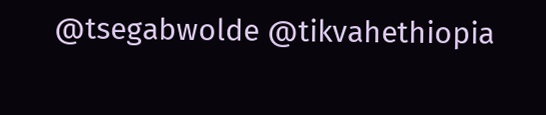@tsegabwolde @tikvahethiopia